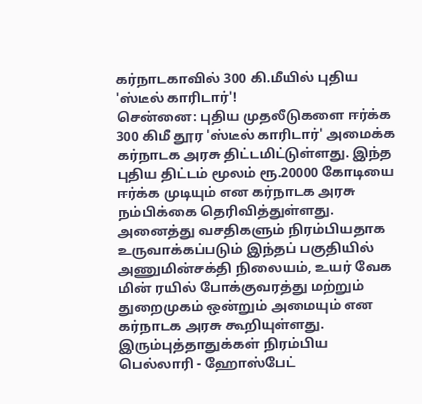கர்நாடகாவில் 300 கி.மீயில் புதிய 'ஸ்டீல் காரிடார்'!
சென்னை: புதிய முதலீடுகளை ஈர்க்க 300 கிமீ தூர 'ஸ்டீல் காரிடார்' அமைக்க கர்நாடக அரசு திட்டமிட்டுள்ளது. இந்த புதிய திட்டம் மூலம் ரூ.20000 கோடியை ஈர்க்க முடியும் என கர்நாடக அரசு நம்பிக்கை தெரிவித்துள்ளது.
அனைத்து வசதிகளும் நிரம்பியதாக உருவாக்கப்படும் இந்தப் பகுதியில் அணுமின்சக்தி நிலையம், உயர் வேக மின் ரயில் போக்குவரத்து மற்றும் துறைமுகம் ஒன்றும் அமையும் என கர்நாடக அரசு கூறியுள்ளது.
இரும்புத்தாதுக்கள் நிரம்பிய பெல்லாரி - ஹோஸ்பேட்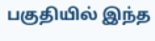பகுதியில் இந்த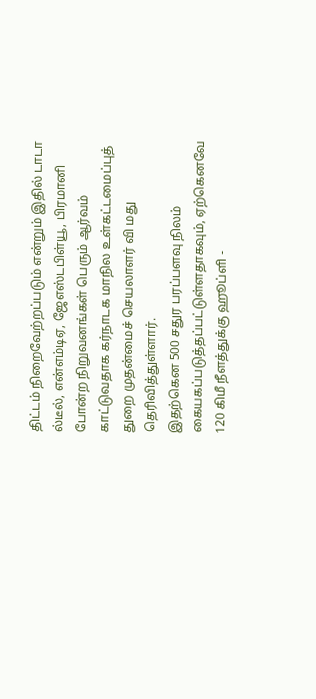திட்டம் நிறைவேற்றப்படும் என்றும் இதில் டாடா ல்டீல், என்எம்டிஏ, ஜேஎஸ்டபிள்யூ, பிரமானி போன்ற நிறுவனங்கள் பெரும் ஆர்வம் காட்டுவதாக கர்நாடக மாநில உள்கட்டமைப்புத் துறை முதன்மைச் செயலாளர் வி மது தெரிவித்துள்ளார்.
இதற்கென 500 சதுர பரப்பளவு நிலம் கையகப்படுத்தப்பட்டுள்ளதாகவும், ஏற்கெனவே 120 கிமீ நீளத்துக்கு ஹூப்ளி -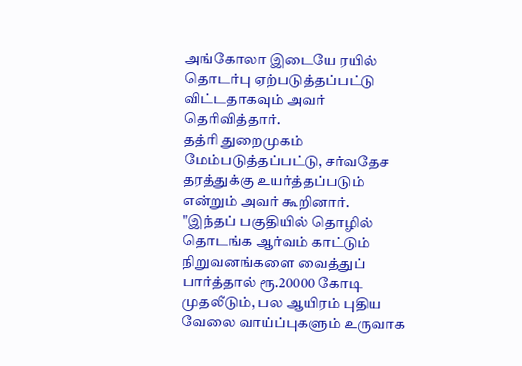அங்கோலா இடையே ரயில் தொடர்பு ஏற்படுத்தப்பட்டு விட்டதாகவும் அவர் தெரிவித்தார்.
தத்ரி துறைமுகம் மேம்படுத்தப்பட்டு, சர்வதேச தரத்துக்கு உயர்த்தப்படும் என்றும் அவர் கூறினார்.
"இந்தப் பகுதியில் தொழில் தொடங்க ஆர்வம் காட்டும் நிறுவனங்களை வைத்துப் பார்த்தால் ரூ.20000 கோடி முதலீடும், பல ஆயிரம் புதிய வேலை வாய்ப்புகளும் உருவாக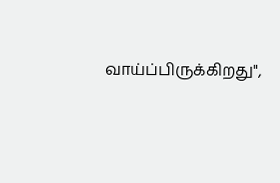வாய்ப்பிருக்கிறது",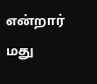என்றார் மது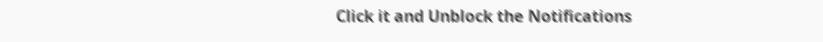Click it and Unblock the Notifications